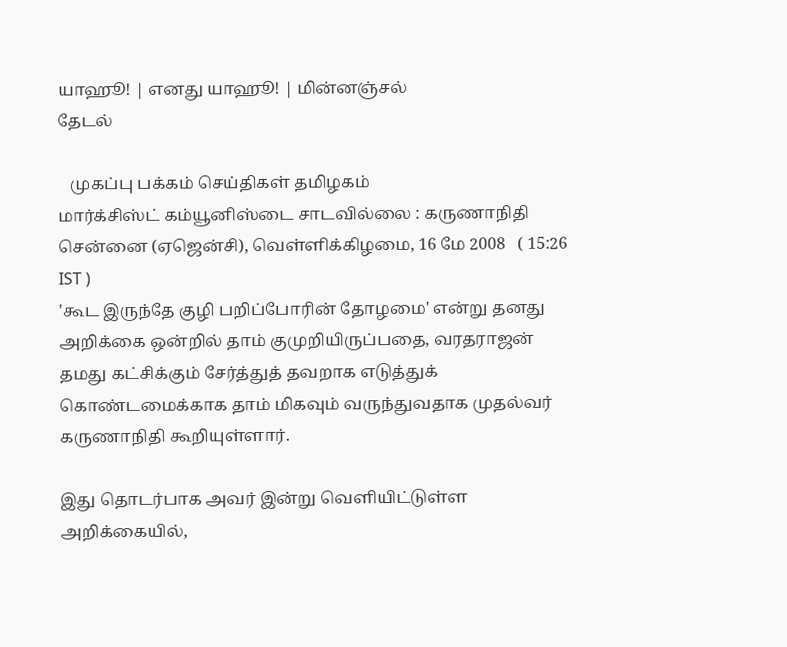யாஹூ! | எனது யாஹூ! | மின்னஞ்சல்
தேடல்

   முகப்பு பக்கம் செய்திகள் தமிழகம்
மார்க்சிஸ்ட் கம்யூனிஸ்டை சாடவில்லை : கருணாநிதி
சென்னை (ஏஜென்சி), வெள்ளிக்கிழமை, 16 மே 2008   ( 15:26 IST )
'கூட இருந்தே குழி பறிப்போரின் தோழமை' என்று தனது அறிக்கை ஒன்றில் தாம் குமுறியிருப்பதை, வரதராஜ‌ன் தமது கட்சிக்கும் சேர்த்துத் தவறாக எடுத்துக் கொண்டமைக்காக தாம் மிகவும் வருந்துவதாக முத‌‌‌ல்வ‌ர் கருணா‌நி‌தி கூ‌றியு‌ள்ளா‌ர்.

இது தொட‌ர்பாக அவ‌ர் இ‌ன்று வெ‌ளி‌யி‌ட்டு‌ள்ள அ‌றி‌க்கை‌யி‌ல்,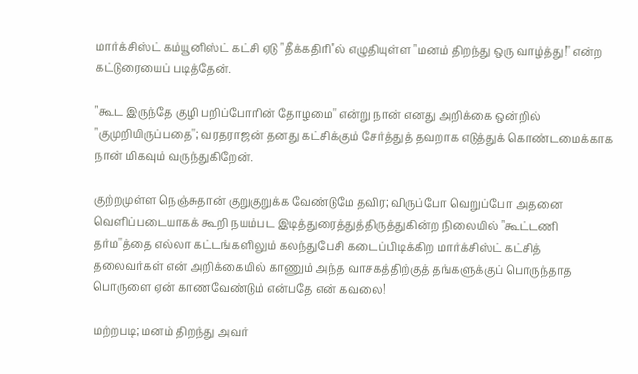மார்க்சிஸ்ட் கம்யூனிஸ்ட் கட்சி ஏடு "தீக்கதிரி''ல் எழுதியுள்ள "மனம் திறந்து ஒரு வாழ்த்து!'' என்ற கட்டுரையைப் படித்தேன்.

"கூட இருந்தே குழி பறிப்போரின் தோழமை'' என்று நான் எனது அறிக்கை ஒன்றில் "குமுறியிருப்பதை''; வரதராஜ‌ன் தனது கட்சிக்கும் சேர்த்துத் தவறாக எடுத்துக் கொண்டமைக்காக நான் மிகவும் வருந்துகிறேன்.

குற்றமுள்ள நெஞ்சுதான் குறுகுறுக்க வேண்டுமே தவிர; விருப்போ வெறுப்போ அதனை வெளிப்படையாகக் கூறி நயம்பட இடித்துரைத்துத்திருத்துகின்ற நிலையில் "கூட்டணி தர்ம''த்தை எல்லா கட்டங்களிலும் கலந்துபேசி கடைப்பிடிக்கிற மார்க்சிஸ்ட் கட்சித் தலைவர்கள் என் அறிக்கையில் காணும் அந்த வாசகத்திற்குத் தங்களுக்குப் பொருந்தாத பொருளை ஏன் காணவேண்டும் என்பதே என் கவலை!

மற்றபடி; மனம் திறந்து அவர்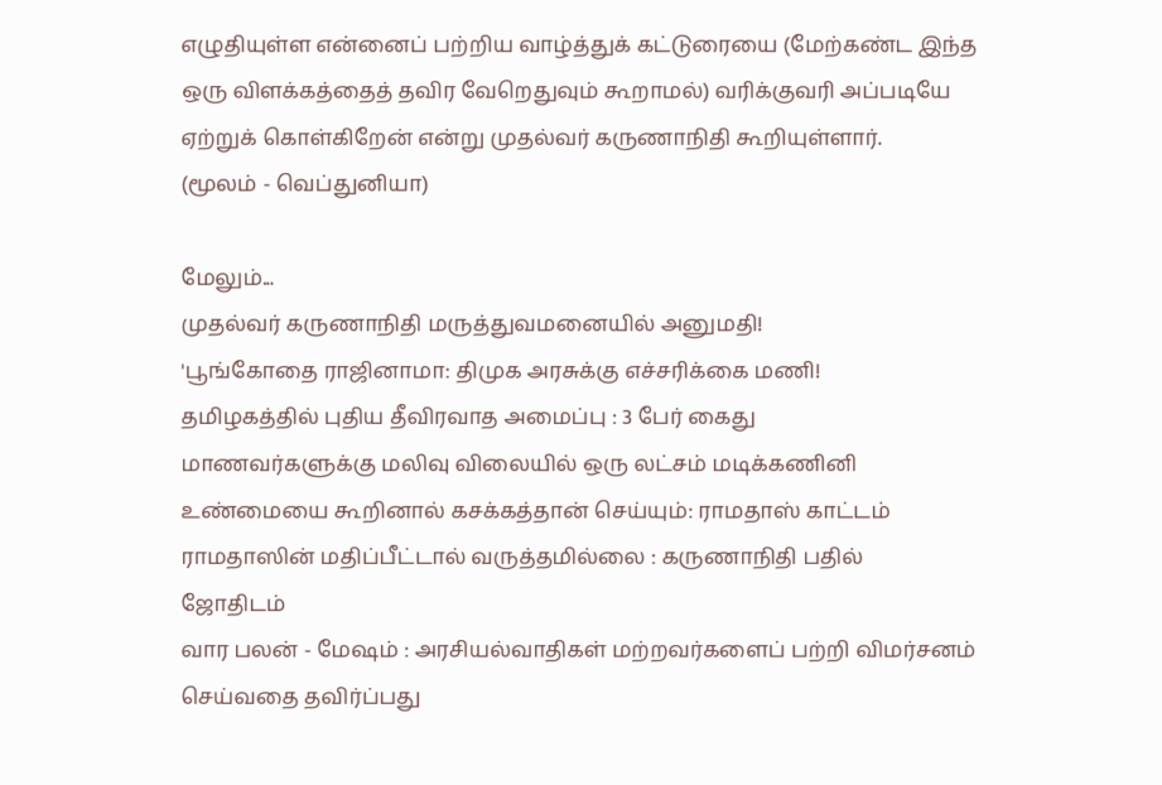எழுதியுள்ள என்னைப் பற்றிய வாழ்த்துக் கட்டுரையை (மேற்கண்ட இந்த ஒரு விளக்கத்தைத் தவிர வேறெதுவும் கூறாமல்) வரிக்குவரி அப்படியே ஏற்றுக் கொள்கிறேன் எ‌ன்று முத‌ல்வ‌ர் கருணா‌நி‌தி கூ‌றியுள்ளார்.
(மூலம் - வெப்துனியா)

மேலும்...
முதல்வர் கருணா‌நி‌தி மரு‌த்துவமனை‌யி‌ல் அனும‌தி!
'பூங்கோதை ராஜினாமா: திமுக அரசுக்கு எச்சரிக்கை மணி!
தமிழகத்தில் புதிய தீவிரவாத அமைப்பு : 3 பேர் கைது
மாணவர்களுக்கு மலிவு விலையில் ஒரு லட்சம் மடிக்கணினி
உண்மையை கூறினால் கசக்கத்தான் செய்யும்: ராமதாஸ் காட்டம்
ராமதாஸின் மதிப்பீட்டால் வருத்தமில்லை : கருணாநிதி பதில்
ஜோதிடம்
வார பலன் - மேஷம் : அரசியல்வாதிகள் மற்றவர்களைப் பற்றி விமர்சனம் செய்வதை தவிர்ப்பது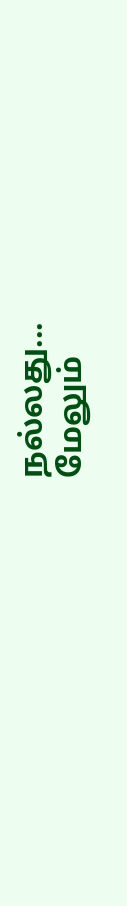நல்லது...
மேலும்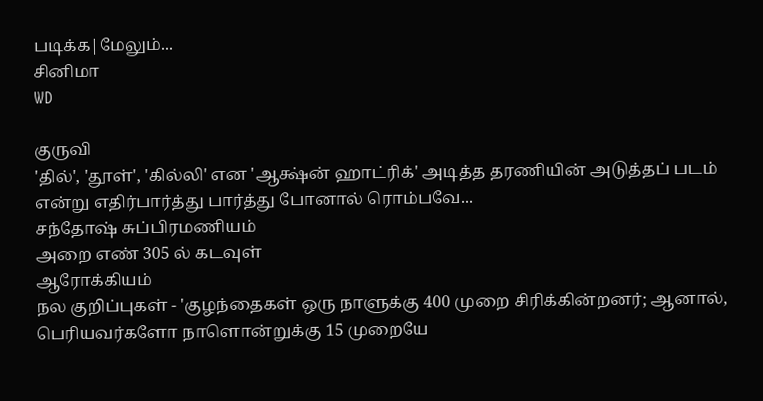படிக்க|மேலும்...
சினிமா
WD

குருவி
'தில்', 'தூள்', 'கில்லி' என 'ஆக்ஷ்ன் ஹாட்ரிக்' அடித்த தரணியின் அடுத்தப் படம் என்று எதிர்பார்த்து பார்த்து போனால் ரொம்பவே...
சந்தோஷ் சுப்பிரமணியம்
அறை எண் 305 ல் கடவுள்
ஆரோக்கியம்
நல குறிப்புகள் - 'குழந்தைகள் ஒரு நாளுக்கு 400 முறை சிரிக்கின்றனர்; ஆனால், பெரியவர்களோ நாளொன்றுக்கு 15 முறையே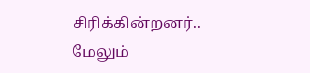சிரிக்கின்றனர்..
மேலும்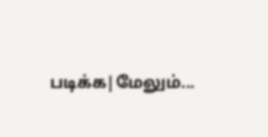படிக்க|மேலும்...